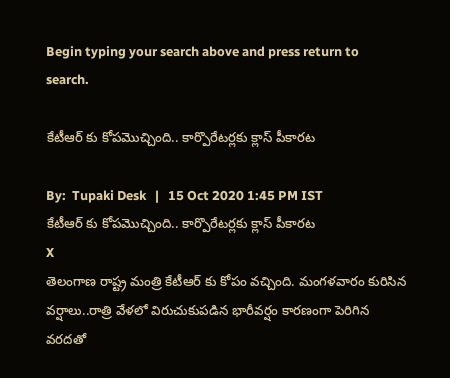Begin typing your search above and press return to search.

కేటీఆర్ కు కోపమొచ్చింది.. కార్పొరేటర్లకు క్లాస్ పీకారట

By:  Tupaki Desk   |   15 Oct 2020 1:45 PM IST
కేటీఆర్ కు కోపమొచ్చింది.. కార్పొరేటర్లకు క్లాస్ పీకారట
X
తెలంగాణ రాష్ట్ర మంత్రి కేటీఆర్ కు కోపం వచ్చింది. మంగళవారం కురిసిన వర్షాలు..రాత్రి వేళలో విరుచుకుపడిన భారీవర్షం కారణంగా పెరిగిన వరదతో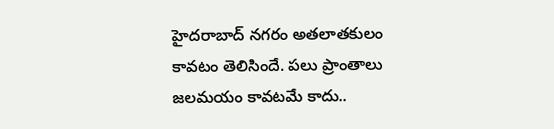హైదరాబాద్ నగరం అతలాతకులం కావటం తెలిసిందే. పలు ప్రాంతాలు జలమయం కావటమే కాదు..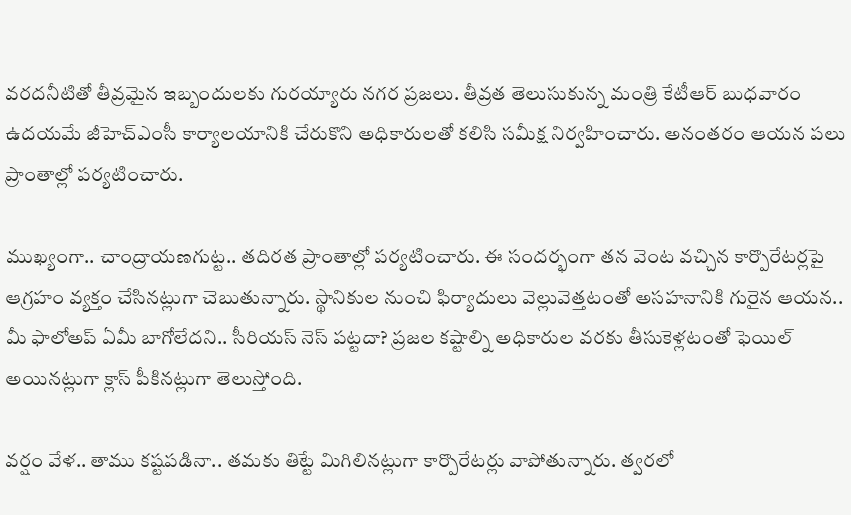వరదనీటితో తీవ్రమైన ఇబ్బందులకు గురయ్యారు నగర ప్రజలు. తీవ్రత తెలుసుకున్న మంత్రి కేటీఆర్ బుధవారం ఉదయమే జీహెచ్ఎంసీ కార్యాలయానికి చేరుకొని అధికారులతో కలిసి సమీక్ష నిర్వహించారు. అనంతరం ఆయన పలు ప్రాంతాల్లో పర్యటించారు.

ముఖ్యంగా.. చాంద్రాయణగుట్ట.. తదిరత ప్రాంతాల్లో పర్యటించారు. ఈ సందర్భంగా తన వెంట వచ్చిన కార్పొరేటర్లపై ఆగ్రహం వ్యక్తం చేసినట్లుగా చెబుతున్నారు. స్థానికుల నుంచి ఫిర్యాదులు వెల్లువెత్తటంతో అసహనానికి గురైన ఆయన.. మీ ఫాలోఅప్ ఏమీ బాగోలేదని.. సీరియస్ నెస్ పట్టదా? ప్రజల కష్టాల్ని అధికారుల వరకు తీసుకెళ్లటంతో ఫెయిల్ అయినట్లుగా క్లాస్ పీకినట్లుగా తెలుస్తోంది.

వర్షం వేళ.. తాము కష్టపడినా.. తమకు తిట్టే మిగిలినట్లుగా కార్పొరేటర్లు వాపోతున్నారు. త్వరలో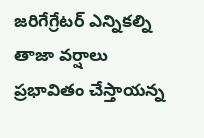జరిగేగ్రేటర్ ఎన్నికల్ని తాజా వర్షాలు ప్రభావితం చేస్తాయన్న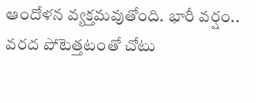ఆందోళన వ్యక్తమవుతోంది. భారీ వర్షం.. వరద పోటెత్తటంతో చోటు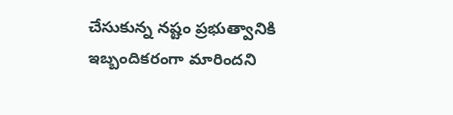చేసుకున్న నష్టం ప్రభుత్వానికి ఇబ్బందికరంగా మారిందని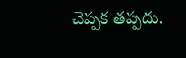చెప్పక తప్పదు.